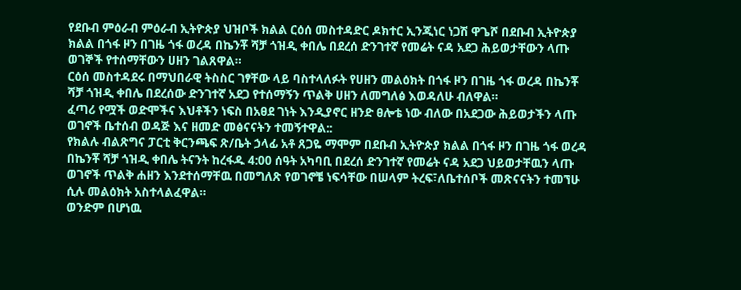የደቡብ ምዕራብ ምዕራብ ኢትዮጵያ ህዝቦች ክልል ርዕሰ መስተዳድር ዶክተር ኢንጂነር ነጋሽ ዋጌሾ በደቡብ ኢትዮጵያ ክልል በጎፋ ዞን በገዜ ጎፋ ወረዳ በኬንቾ ሻቻ ጎዝዲ ቀበሌ በደረሰ ድንገተኛ የመሬት ናዳ አደጋ ሕይወታቸውን ላጡ ወገኞች የተሰማቸውን ሀዘን ገልጸዋል።
ርዕሰ መስተዳደሩ በማህበራዊ ትስስር ገፃቸው ላይ ባስተላለፉት የሀዘን መልዕክት በጎፋ ዞን በገዜ ጎፋ ወረዳ በኬንቾ ሻቻ ጎዝዲ ቀበሌ በደረሰው ድንገተኛ አደጋ የተሰማኝን ጥልቅ ሀዘን ለመግለፅ እወዳለሁ ብለዋል።
ፈጣሪ የሟች ወድሞችና እህቶችን ነፍስ በአፀደ ገነት እንዲያኖር ዘንድ ፀሎቴ ነው ብለው በአደጋው ሕይወታችን ላጡ ወገኖች ቤተሰብ ወዳጅ እና ዘመድ መፅናናትን ተመኝተዋል::
የክልሉ ብልጽግና ፓርቲ ቅርንጫፍ ጽ/ቤት ኃላፊ አቶ ጸጋዬ ማሞም በደቡብ ኢትዮጵያ ክልል በጎፋ ዞን በገዜ ጎፋ ወረዳ በኬንቾ ሻቻ ጎዝዲ ቀበሌ ትናንት ከረፋዱ 4:00 ሰዓት አካባቢ በደረሰ ድንገተኛ የመሬት ናዳ አደጋ ህይወታቸዉን ላጡ ወገኖች ጥልቅ ሐዘን እንደተሰማቸዉ በመግለጽ የወገኖቼ ነፍሳቸው በሠላም ትረፍ፣ለቤተሰቦች መጽናናትን ተመኘሁ ሲሉ መልዕክት አስተላልፈዋል።
ወንድም በሆነዉ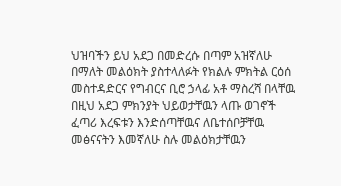ህዝባችን ይህ አደጋ በመድረሱ በጣም አዝኛለሁ በማለት መልዕክት ያስተላለፉት የክልሉ ምክትል ርዕሰ መስተዳድርና የግብርና ቢሮ ኃላፊ አቶ ማስረሻ በላቸዉ በዚህ አደጋ ምክንያት ህይወታቸዉን ላጡ ወገኖች ፈጣሪ እረፍቱን እንድሰጣቸዉና ለቤተሰቦቻቸዉ መፅናናትን እመኛለሁ ስሉ መልዕክታቸዉን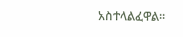አስተላልፈዋል።